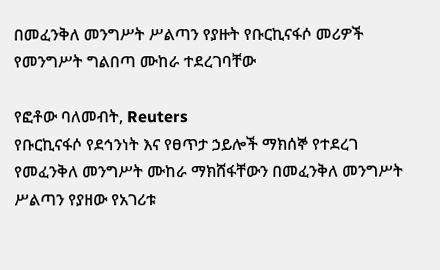በመፈንቅለ መንግሥት ሥልጣን የያዙት የቡርኪናፋሶ መሪዎች የመንግሥት ግልበጣ ሙከራ ተደረገባቸው

የፎቶው ባለመብት, Reuters
የቡርኪናፋሶ የደኅንነት እና የፀጥታ ኃይሎች ማክሰኞ የተደረገ የመፈንቅለ መንግሥት ሙከራ ማክሸፋቸውን በመፈንቅለ መንግሥት ሥልጣን የያዘው የአገሪቱ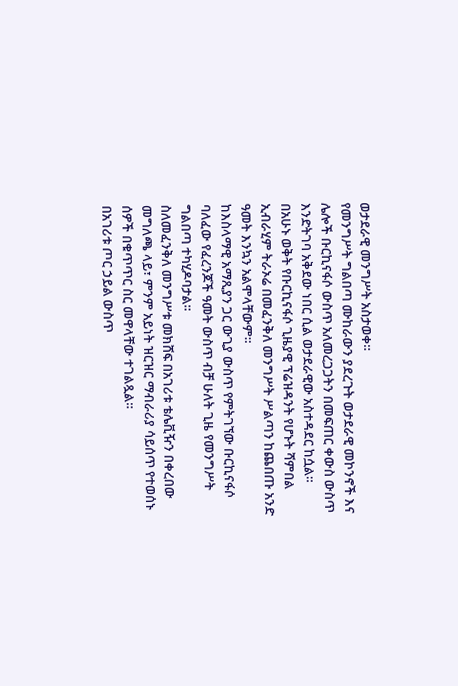ወታደራዊ መንግሥት አስታወቀ።
የመንግሥት ግልበጣ ሙከራውን ያደረጉት ወታደራዊ መኮንኖች እና ሌሎች ቡርኪናፋሶ ውስጥ አለመረጋጋትን በመፍጠር ቀውስ ውስጥ እንድትገባ አቅደው ነበር ሲል ወታደራዊው አስተዳደር ከሷል።
በአሁኑ ወቅት የቡርኪናፋሶ ጊዜያዊ ፕሬዝዳንት የሆኑት ሻምበል ኢብራሂም ትራኦሬ በመፈንቅለ መንግሥት ሥልጣን ከጨበጡ አንድ ዓመት እንኳን አልሞላቸውም።
ከእስላማዊ አማጺያን ጋር ውጊያ ውስጥ የምትገኘው ቡርኪናፋሶ ባለፈው የፈረንጆች ዓመት ውስጥ ብቻ ሁለት ጊዜ የመንግሥት ግልበጣ ተካሂዶባታል።
ስለመፈንቅለ መንግሥቱ መክሸፍ በአገሪቱ ቴሌቪዥን በቀረበው መግለጫ ላይ፣ ምንም አይነት ዝርዝር ማብራሪያ ሳይሰጥ የተወሰኑ ሰዎች በቁጥጥር ስር መዋላቸው ተገልጿል።
በአገሪቱ ጦር ኃይል ውስጥ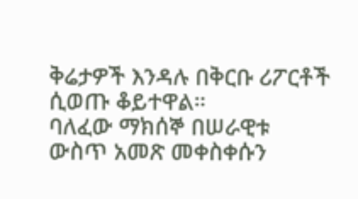ቅሬታዎች እንዳሉ በቅርቡ ሪፖርቶች ሲወጡ ቆይተዋል።
ባለፈው ማክሰኞ በሠራዊቱ ውስጥ አመጽ መቀስቀሱን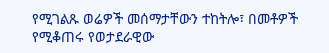የሚገልጹ ወሬዎች መሰማታቸውን ተከትሎ፣ በመቶዎች የሚቆጠሩ የወታደራዊው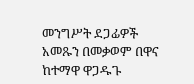መንግሥት ደጋፊዎች አመጹን በመቃወም በዋና ከተማዋ ዋጋዱጉ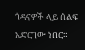ጎዳናዎች ላይ ሰልፍ አድርገው ነበር።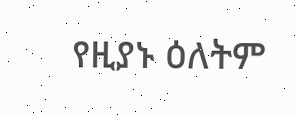የዚያኑ ዕለትም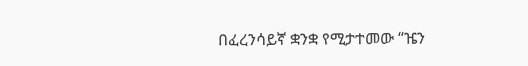በፈረንሳይኛ ቋንቋ የሚታተመው “ዤን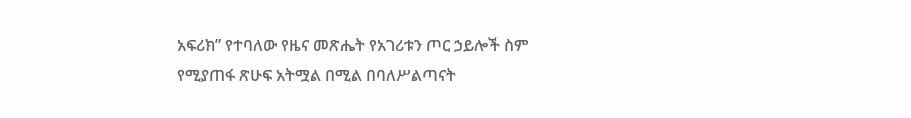አፍሪክ” የተባለው የዜና መጽሔት የአገሪቱን ጦር ኃይሎች ስም የሚያጠፋ ጽሁፍ አትሟል በሚል በባለሥልጣናት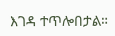እገዳ ተጥሎበታል።